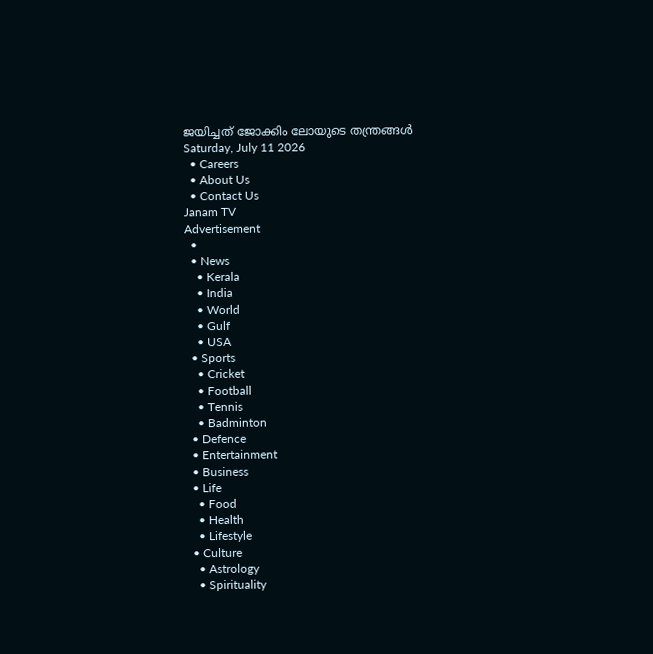ജയിച്ചത് ജോക്കിം ലോയുടെ തന്ത്രങ്ങള്‍
Saturday, July 11 2026
  • Careers
  • About Us
  • Contact Us
Janam TV
Advertisement
  •
  • News
    • Kerala
    • India
    • World
    • Gulf
    • USA
  • Sports
    • Cricket
    • Football
    • Tennis
    • Badminton
  • Defence
  • Entertainment
  • Business
  • Life
    • Food
    • Health
    • Lifestyle
  • Culture
    • Astrology
    • Spirituality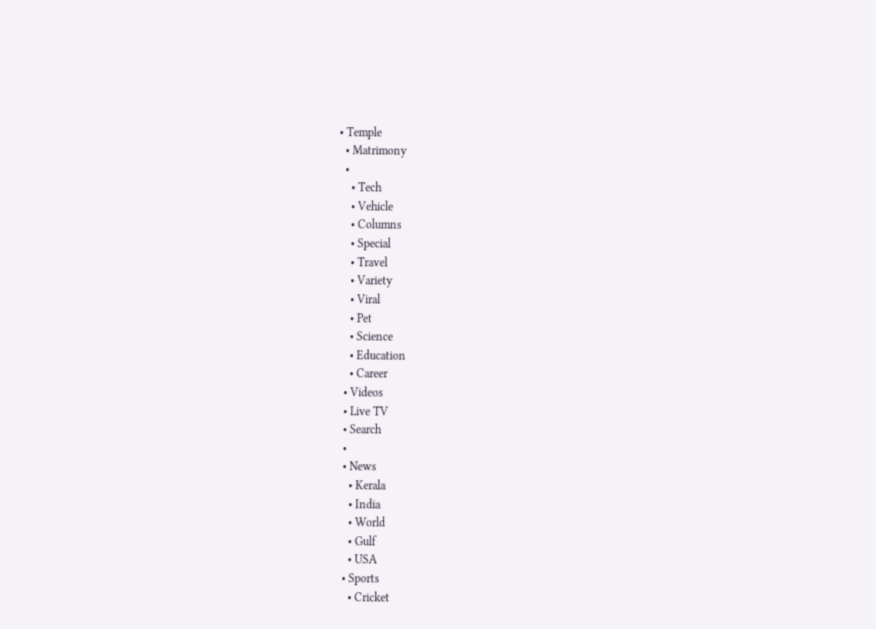• Temple
  • Matrimony
  •
    • Tech
    • Vehicle
    • Columns
    • Special
    • Travel
    • Variety
    • Viral
    • Pet
    • Science
    • Education
    • Career
  • Videos
  • Live TV
  • Search
  •
  • News
    • Kerala
    • India
    • World
    • Gulf
    • USA
  • Sports
    • Cricket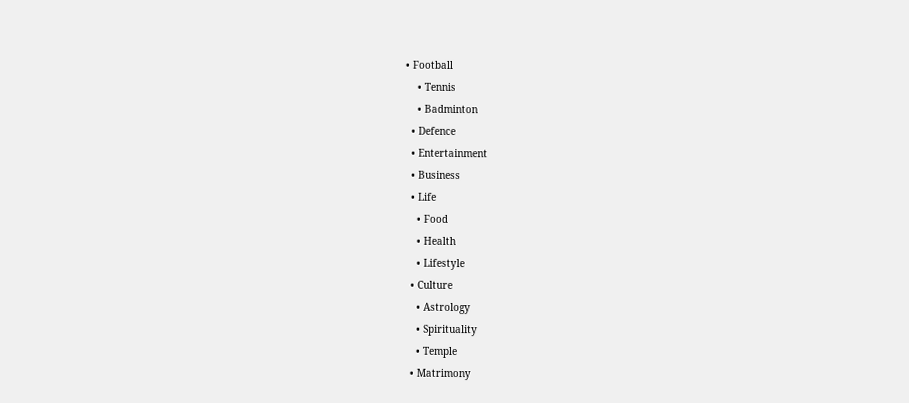• Football
    • Tennis
    • Badminton
  • Defence
  • Entertainment
  • Business
  • Life
    • Food
    • Health
    • Lifestyle
  • Culture
    • Astrology
    • Spirituality
    • Temple
  • Matrimony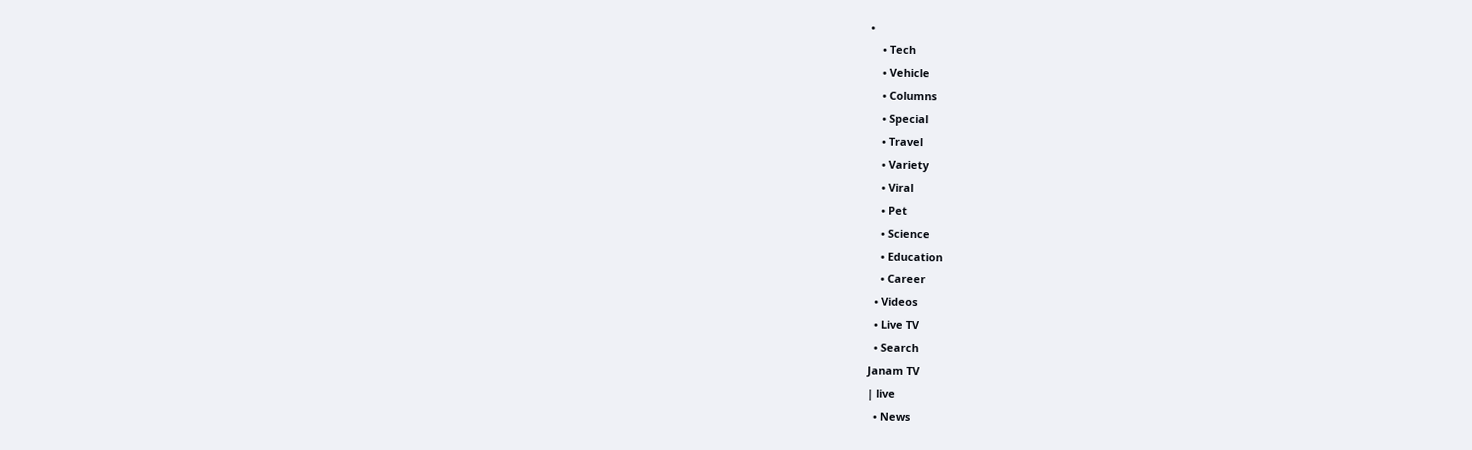•
    • Tech
    • Vehicle
    • Columns
    • Special
    • Travel
    • Variety
    • Viral
    • Pet
    • Science
    • Education
    • Career
  • Videos
  • Live TV
  • Search
Janam TV
| live
  • News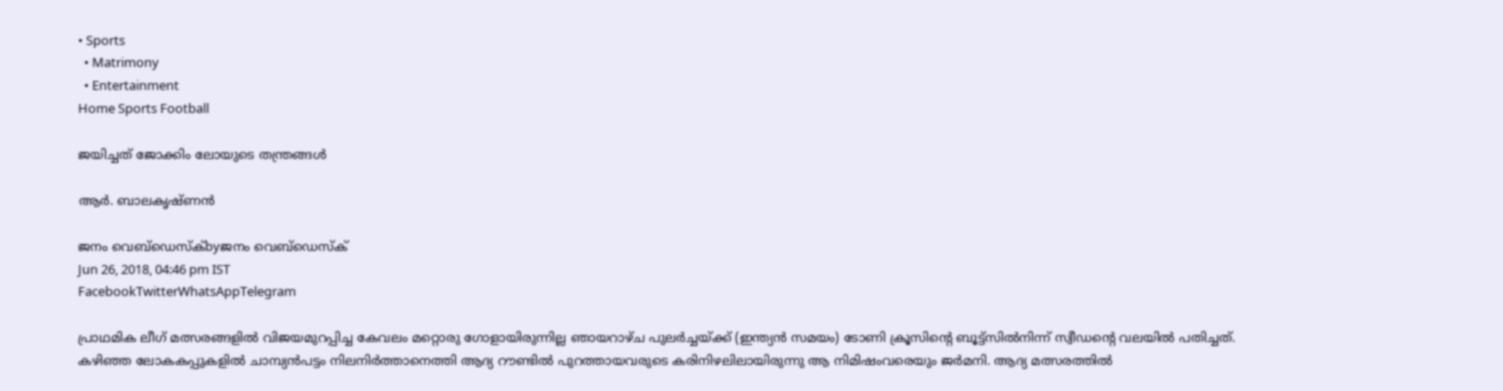• Sports
  • Matrimony
  • Entertainment
Home Sports Football

ജയിച്ചത് ജോക്കിം ലോയുടെ തന്ത്രങ്ങള്‍

ആര്‍. ബാലകൃഷ്ണന്‍

ജനം വെബ്‌ഡെസ്ക്byജനം വെബ്‌ഡെസ്ക്
Jun 26, 2018, 04:46 pm IST
FacebookTwitterWhatsAppTelegram

പ്രാഥമിക ലീഗ് മത്സരങ്ങളില്‍ വിജയമുറപ്പിച്ച കേവലം മറ്റൊരു ഗോളായിരുന്നില്ല ഞായറാഴ്ച പുലര്‍ച്ചയ്‌ക്ക് (ഇന്ത്യന്‍ സമയം) ടോണി ക്രൂസിന്റെ ബൂട്ട്‌സില്‍നിന്ന് സ്വീഡന്റെ വലയില്‍ പതിച്ചത്. കഴിഞ്ഞ ലോകകപ്പുകളില്‍ ചാമ്പ്യന്‍പട്ടം നിലനിര്‍ത്താനെത്തി ആദ്യ റൗണ്ടില്‍ പുറത്തായവരുടെ കരിനിഴലിലായിരുന്നു ആ നിമിഷംവരെയും ജര്‍മനി. ആദ്യ മത്സരത്തില്‍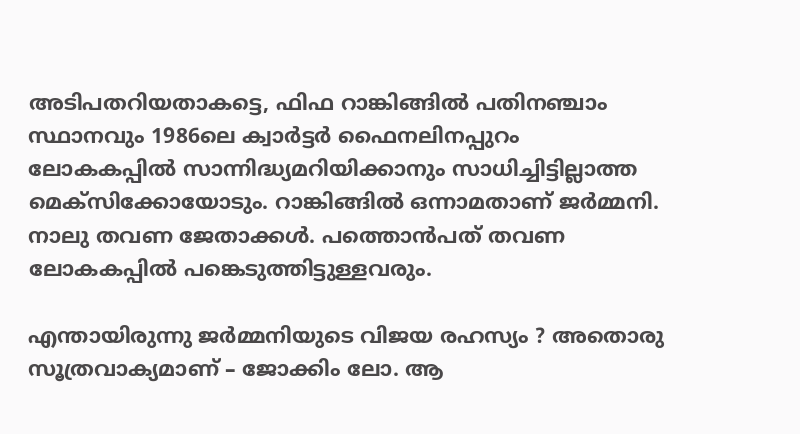അടിപതറിയതാകട്ടെ, ഫിഫ റാങ്കിങ്ങില്‍ പതിനഞ്ചാം സ്ഥാനവും 1986ലെ ക്വാര്‍ട്ടര്‍ ഫൈനലിനപ്പുറം ലോകകപ്പില്‍ സാന്നിദ്ധ്യമറിയിക്കാനും സാധിച്ചിട്ടില്ലാത്ത മെക്‌സിക്കോയോടും. റാങ്കിങ്ങില്‍ ഒന്നാമതാണ് ജര്‍മ്മനി. നാലു തവണ ജേതാക്കള്‍. പത്തൊന്‍പത് തവണ ലോകകപ്പില്‍ പങ്കെടുത്തിട്ടുള്ളവരും.

എന്തായിരുന്നു ജര്‍മ്മനിയുടെ വിജയ രഹസ്യം ? അതൊരു സൂത്രവാക്യമാണ് – ജോക്കിം ലോ. ആ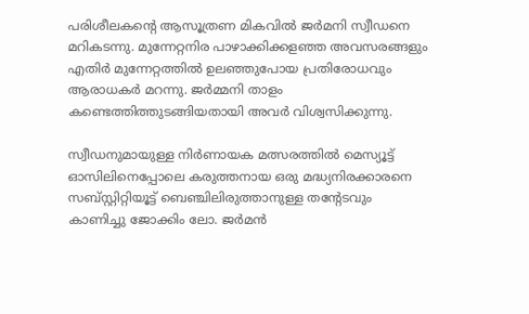പരിശീലകന്റെ ആസൂത്രണ മികവില്‍ ജര്‍മനി സ്വീഡനെ മറികടന്നു. മുന്നേറ്റനിര പാഴാക്കിക്കളഞ്ഞ അവസരങ്ങളും എതിര്‍ മുന്നേറ്റത്തില്‍ ഉലഞ്ഞുപോയ പ്രതിരോധവും ആരാധകര്‍ മറന്നു. ജര്‍മ്മനി താളം കണ്ടെത്തിത്തുടങ്ങിയതായി അവര്‍ വിശ്വസിക്കുന്നു.

സ്വീഡനുമായുള്ള നിര്‍ണായക മത്സരത്തില്‍ മെസ്യൂട്ട് ഓസിലിനെപ്പോലെ കരുത്തനായ ഒരു മദ്ധ്യനിരക്കാരനെ സബ്സ്റ്റിറ്റിയൂട്ട് ബെഞ്ചിലിരുത്താനുള്ള തന്റേടവും കാണിച്ചു ജോക്കിം ലോ. ജര്‍മന്‍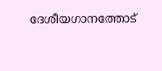ദേശീയഗാനത്തോട്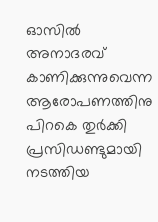ഓസില്‍ അനാദരവ് കാണിക്കുന്നുവെന്ന ആരോപണത്തിനു പിറകെ തുര്‍ക്കി പ്രസിഡണ്ടുമായി നടത്തിയ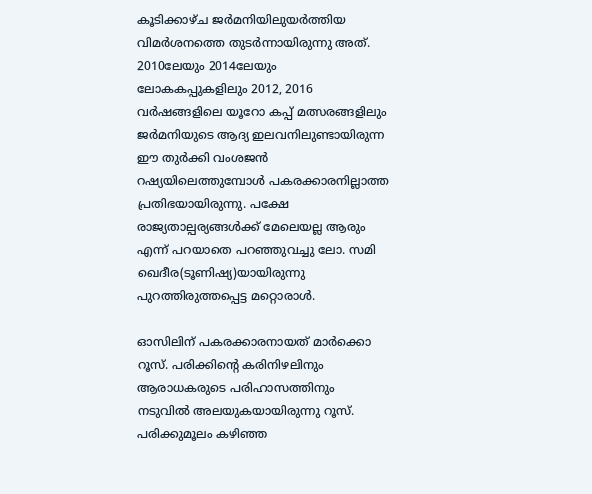കൂടിക്കാഴ്ച ജര്‍മനിയിലുയര്‍ത്തിയ വിമര്‍ശനത്തെ തുടര്‍ന്നായിരുന്നു അത്. 2010ലേയും 2014ലേയും ലോകകപ്പുകളിലും 2012, 2016 വര്‍ഷങ്ങളിലെ യൂറോ കപ്പ് മത്സരങ്ങളിലും ജര്‍മനിയുടെ ആദ്യ ഇലവനിലുണ്ടായിരുന്ന ഈ തുര്‍ക്കി വംശജന്‍ റഷ്യയിലെത്തുമ്പോള്‍ പകരക്കാരനില്ലാത്ത പ്രതിഭയായിരുന്നു. പക്ഷേ രാജ്യതാല്പര്യങ്ങള്‍ക്ക് മേലെയല്ല ആരും എന്ന് പറയാതെ പറഞ്ഞുവച്ചു ലോ. സമി ഖെദീര(ടൂണിഷ്യ)യായിരുന്നു പുറത്തിരുത്തപ്പെട്ട മറ്റൊരാള്‍.

ഓസിലിന് പകരക്കാരനായത് മാര്‍ക്കൊ റൂസ്. പരിക്കിന്റെ കരിനിഴലിനും ആരാധകരുടെ പരിഹാസത്തിനും നടുവില്‍ അലയുകയായിരുന്നു റൂസ്. പരിക്കുമൂലം കഴിഞ്ഞ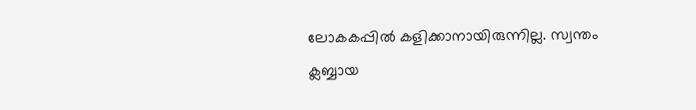ലോകകപ്പില്‍ കളിക്കാനായിരുന്നില്ല. സ്വന്തം ക്ലബ്ബായ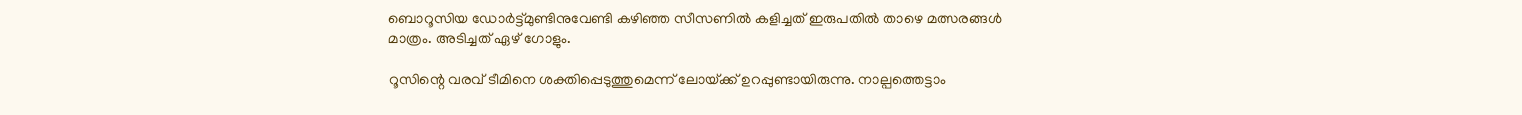ബൊറൂസിയ ഡോര്‍ട്ട്മുണ്ടിനുവേണ്ടി കഴിഞ്ഞ സീസണില്‍ കളിച്ചത് ഇരുപതില്‍ താഴെ മത്സരങ്ങള്‍ മാത്രം. അടിച്ചത് ഏഴ് ഗോളും.

റൂസിന്റെ വരവ് ടീമിനെ ശക്തിപ്പെടുത്തുമെന്ന് ലോയ്‌ക്ക് ഉറപ്പുണ്ടായിരുന്നു. നാല്പത്തെട്ടാം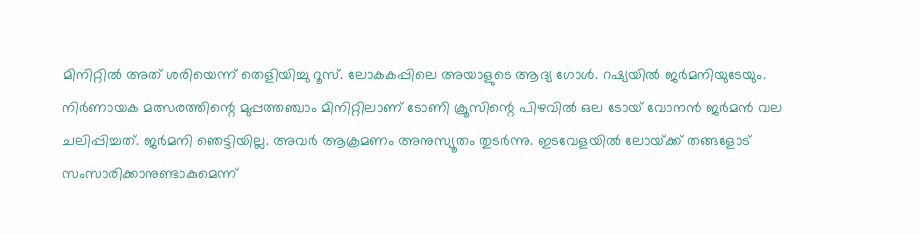മിനിറ്റില്‍ അത് ശരിയെന്ന് തെളിയിച്ചു റൂസ്. ലോകകപ്പിലെ അയാളുടെ ആദ്യ ഗോള്‍. റഷ്യയില്‍ ജര്‍മനിയുടേയും. നിര്‍ണായക മത്സരത്തിന്റെ മുപ്പത്തഞ്ചാം മിനിറ്റിലാണ് ടോണി ക്രൂസിന്റെ പിഴവില്‍ ഒല ടോയ് വോനന്‍ ജര്‍മന്‍ വല ചലിപ്പിച്ചത്. ജര്‍മനി ഞെട്ടിയില്ല. അവര്‍ ആക്രമണം അനുസ്യൂതം തുടര്‍ന്നു. ഇടവേളയില്‍ ലോയ്‌ക്ക് തങ്ങളോട് സംസാരിക്കാനുണ്ടാകുമെന്ന്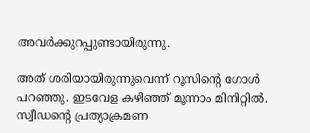അവര്‍ക്കുറപ്പുണ്ടായിരുന്നു.

അത് ശരിയായിരുന്നുവെന്ന് റൂസിന്റെ ഗോള്‍ പറഞ്ഞു. ഇടവേള കഴിഞ്ഞ് മൂന്നാം മിനിറ്റില്‍. സ്വീഡന്റെ പ്രത്യാക്രമണ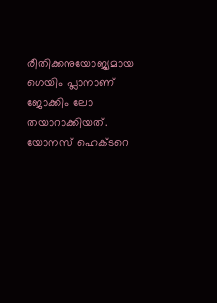രീതിക്കനുയോജ്യമായ ഗെയിം പ്ലാനാണ് ജോക്കിം ലോ തയാറാക്കിയത്. യോനസ് ഹെക്ടറെ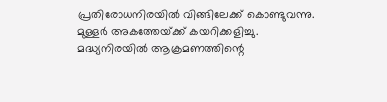പ്രതിരോധനിരയില്‍ വിങ്ങിലേക്ക് കൊണ്ടുവന്നു. മുള്ളര്‍ അകത്തേയ്‌ക്ക് കയറിക്കളിച്ചു. മദ്ധ്യനിരയില്‍ ആക്രമണത്തിന്റെ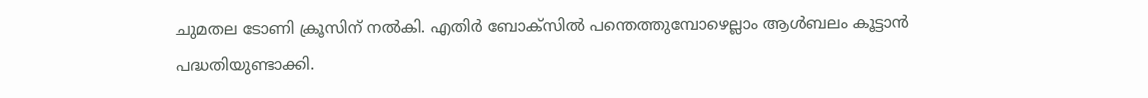ചുമതല ടോണി ക്രൂസിന് നല്‍കി. എതിര്‍ ബോക്‌സില്‍ പന്തെത്തുമ്പോഴെല്ലാം ആള്‍ബലം കൂട്ടാന്‍ പദ്ധതിയുണ്ടാക്കി.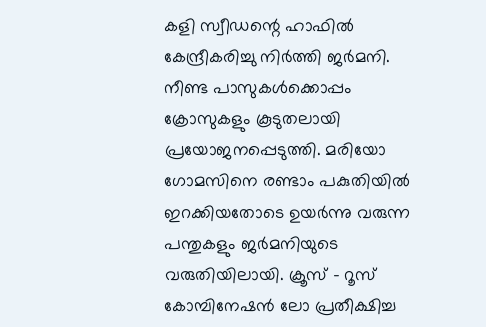കളി സ്വീഡന്റെ ഹാഫില്‍ കേന്ദ്രീകരിച്ചു നിര്‍ത്തി ജര്‍മനി. നീണ്ട പാസുകള്‍ക്കൊപ്പം ക്രോസുകളും കൂടുതലായി പ്രയോജനപ്പെടുത്തി. മരിയോ ഗോമസിനെ രണ്ടാം പകുതിയില്‍ ഇറക്കിയതോടെ ഉയര്‍ന്നു വരുന്ന പന്തുകളും ജര്‍മനിയുടെ വരുതിയിലായി. ക്രൂസ് – റൂസ് കോമ്പിനേഷന്‍ ലോ പ്രതീക്ഷിച്ച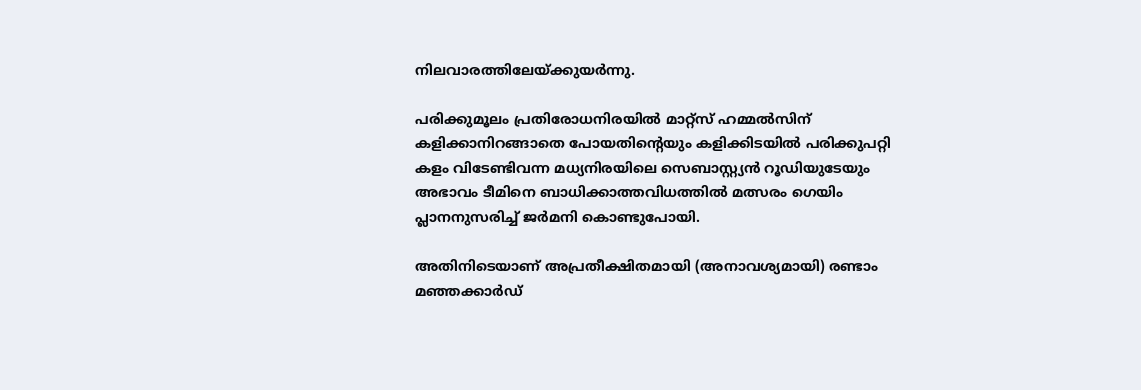നിലവാരത്തിലേയ്‌ക്കുയര്‍ന്നു.

പരിക്കുമൂലം പ്രതിരോധനിരയില്‍ മാറ്റ്‌സ് ഹമ്മല്‍സിന് കളിക്കാനിറങ്ങാതെ പോയതിന്റെയും കളിക്കിടയില്‍ പരിക്കുപറ്റി കളം വിടേണ്ടിവന്ന മധ്യനിരയിലെ സെബാസ്റ്റ്യന്‍ റൂഡിയുടേയും അഭാവം ടീമിനെ ബാധിക്കാത്തവിധത്തില്‍ മത്സരം ഗെയിം പ്ലാനനുസരിച്ച് ജര്‍മനി കൊണ്ടുപോയി.

അതിനിടെയാണ് അപ്രതീക്ഷിതമായി (അനാവശ്യമായി) രണ്ടാം മഞ്ഞക്കാര്‍ഡ്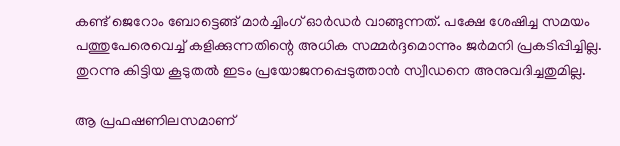കണ്ട് ജെറോം ബോട്ടെങ്ങ് മാര്‍ച്ചിംഗ് ഓര്‍ഡര്‍ വാങ്ങുന്നത്. പക്ഷേ ശേഷിച്ച സമയം പത്തുപേരെവെച്ച് കളിക്കുന്നതിന്റെ അധിക സമ്മര്‍ദ്ദമൊന്നും ജര്‍മനി പ്രകടിപ്പിച്ചില്ല. തുറന്നു കിട്ടിയ കൂടുതല്‍ ഇടം പ്രയോജനപ്പെടുത്താന്‍ സ്വീഡനെ അനുവദിച്ചതുമില്ല.

ആ പ്രഫഷണിലസമാണ്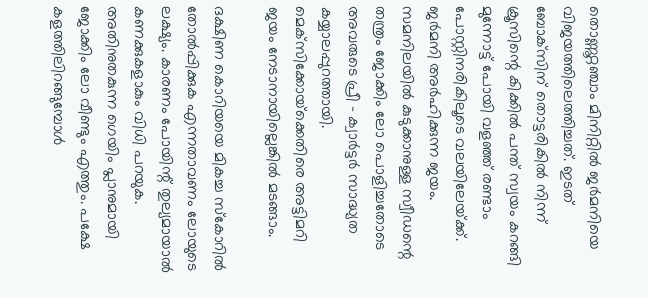തൊണ്ണൂറ്റഞ്ചാം മിനിറ്റില്‍ ജര്‍മനിയെ വിജയത്തിലെത്തിച്ചത്. ഇടത് ബോക്‌സിന് തൊട്ടരികില്‍ നിന്ന് ക്രൂസിന്റെ കിക്കില്‍ പന്ത് സ്വയം കറങ്ങി മുന്നോട്ട് പോയി വളഞ്ഞ് രണ്ടാം പോസ്റ്റിനരികിലൂടെ വലയിലേയ്‌ക്ക്. ജര്‍മനി അര്‍ഹിക്കുന്ന ജയം. സമനിലയില്‍ കുടുക്കാനുള്ള സ്വീഡന്റെ തന്ത്രം ജോക്കിം ലോ പൊളിച്ചതോടെ അവരുടെ പ്രീ – ക്വാര്‍ട്ടര്‍ സാദ്ധ്യത കയ്യാലപ്പുറത്തായി. മെക്‌സിക്കോയ്‌ക്കെതിരെ അട്ടിമറി ജയം നേടാനായില്ലെങ്കില്‍ മടങ്ങാം.

ദക്ഷിണ കൊറിയയെ മികച്ച സ്‌കോറില്‍ തോൽപ്പിക്കുക എന്നതാവണം ലോയുടെ ലക്ഷ്യം. കാരണം പോയിന്റ് തുല്യമായാല്‍ കണക്കുകളാകും വിധി പറയുക. അതിനുതകുന്ന ഗെയിം പ്ലാനുമായി ജോക്കിം ലോ വീണ്ടും എത്തും. പക്ഷേ കളത്തിലിറങ്ങുമ്പോള്‍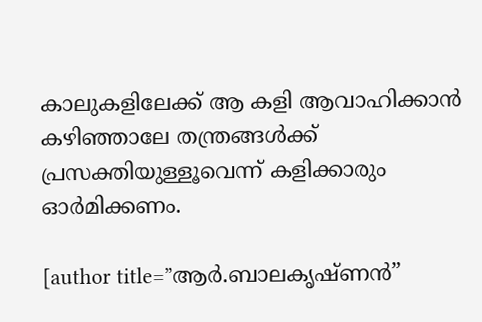കാലുകളിലേക്ക് ആ കളി ആവാഹിക്കാന്‍ കഴിഞ്ഞാലേ തന്ത്രങ്ങള്‍ക്ക് പ്രസക്തിയുള്ളൂവെന്ന് കളിക്കാരും ഓര്‍മിക്കണം.

[author title=”ആർ.ബാലകൃഷ്ണൻ”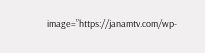image=”https://janamtv.com/wp-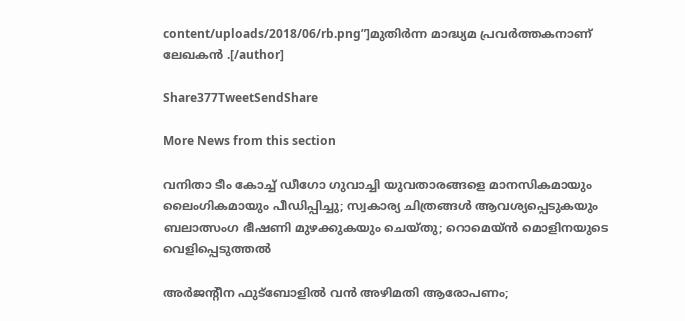content/uploads/2018/06/rb.png”]മുതിർന്ന മാദ്ധ്യമ പ്രവർത്തകനാണ് ലേഖകൻ .[/author]

Share377TweetSendShare

More News from this section

വനിതാ ടീം കോച്ച് ഡീഗോ ഗുവാച്ചി യുവതാരങ്ങളെ മാനസികമായും ലൈംഗികമായും പീഡിപ്പിച്ചു; സ്വകാര്യ ചിത്രങ്ങള്‍ ആവശ്യപ്പെടുകയും ബലാത്സംഗ ഭീഷണി മുഴക്കുകയും ചെയ്തു; റൊമെയ്ന്‍ മൊളിനയുടെ വെളിപ്പെടുത്തല്‍

അര്‍ജന്റീന ഫുട്‌ബോളില്‍ വന്‍ അഴിമതി ആരോപണം;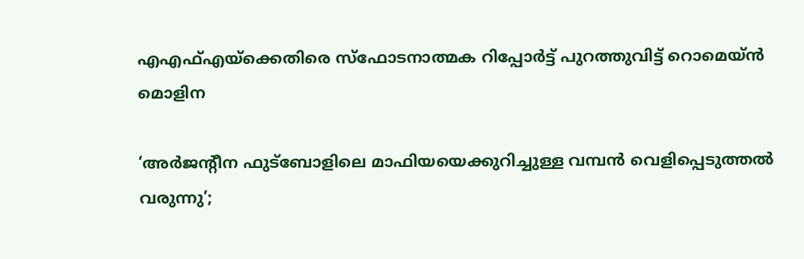എഎഫ്എയ്‌ക്കെതിരെ സ്‌ഫോടനാത്മക റിപ്പോര്‍ട്ട് പുറത്തുവിട്ട് റൊമെയ്ന്‍ മൊളിന

‘അര്‍ജന്റീന ഫുട്‌ബോളിലെ മാഫിയയെക്കുറിച്ചുള്ള വമ്പന്‍ വെളിപ്പെടുത്തല്‍ വരുന്നു’;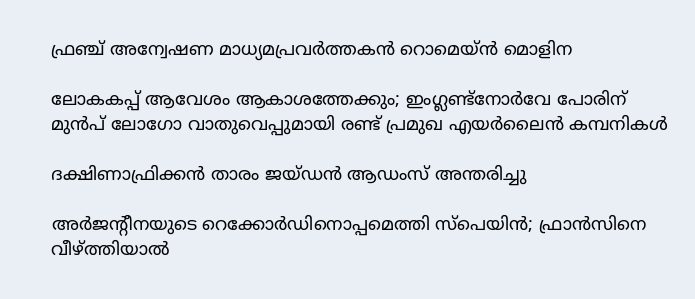ഫ്രഞ്ച് അന്വേഷണ മാധ്യമപ്രവര്‍ത്തകന്‍ റൊമെയ്ന്‍ മൊളിന

ലോകകപ്പ് ആവേശം ആകാശത്തേക്കും; ഇംഗ്ലണ്ട്‌നോര്‍വേ പോരിന് മുന്‍പ് ലോഗോ വാതുവെപ്പുമായി രണ്ട് പ്രമുഖ എയര്‍ലൈന്‍ കമ്പനികള്‍

ദക്ഷിണാഫ്രിക്കന്‍ താരം ജയ്ഡന്‍ ആഡംസ് അന്തരിച്ചു

അര്‍ജന്റീനയുടെ റെക്കോര്‍ഡിനൊപ്പമെത്തി സ്‌പെയിന്‍; ഫ്രാന്‍സിനെ വീഴ്‌ത്തിയാല്‍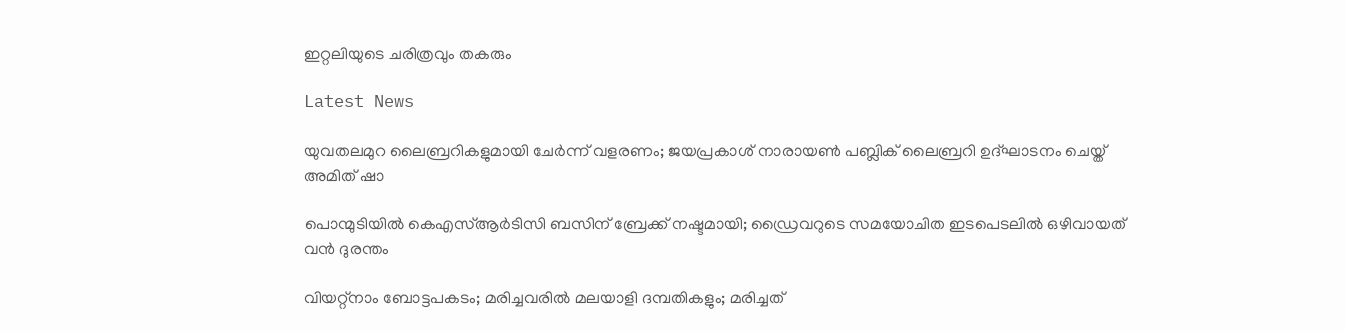ഇറ്റലിയുടെ ചരിത്രവും തകരും

Latest News

യുവതലമുറ ലൈബ്രറികളുമായി ചേര്‍ന്ന് വളരണം; ജയപ്രകാശ് നാരായണ്‍ പബ്ലിക് ലൈബ്രറി ഉദ്ഘാടനം ചെയ്ത് അമിത് ഷാ

പൊന്മുടിയില്‍ കെഎസ്ആര്‍ടിസി ബസിന് ബ്രേക്ക് നഷ്ടമായി; ഡ്രൈവറുടെ സമയോചിത ഇടപെടലില്‍ ഒഴിവായത് വന്‍ ദുരന്തം

വിയറ്റ്‌നാം ബോട്ടപകടം; മരിച്ചവരില്‍ മലയാളി ദമ്പതികളും; മരിച്ചത്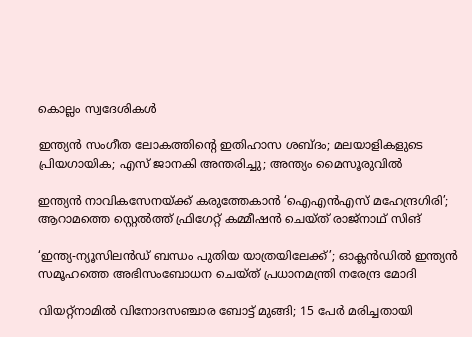കൊല്ലം സ്വദേശികള്‍

ഇന്ത്യന്‍ സംഗീത ലോകത്തിന്റെ ഇതിഹാസ ശബ്ദം; മലയാളികളുടെ പ്രിയഗായിക; എസ് ജാനകി അന്തരിച്ചു; അന്ത്യം മൈസൂരുവില്‍

ഇന്ത്യൻ നാവികസേനയ്‌ക്ക് കരുത്തേകാൻ ‘ഐഎൻഎസ് മഹേന്ദ്രഗിരി’; ആറാമത്തെ സ്റ്റെൽത്ത് ഫ്രിഗേറ്റ് കമ്മീഷൻ ചെയ്ത് രാജ്‌നാഥ് സിങ്

‘ഇന്ത്യ-ന്യൂസിലന്‍ഡ് ബന്ധം പുതിയ യാത്രയിലേക്ക്’; ഓക്ലന്‍ഡില്‍ ഇന്ത്യന്‍ സമൂഹത്തെ അഭിസംബോധന ചെയ്ത് പ്രധാനമന്ത്രി നരേന്ദ്ര മോദി

വിയറ്റ്‌നാമില്‍ വിനോദസഞ്ചാര ബോട്ട് മുങ്ങി; 15 പേര്‍ മരിച്ചതായി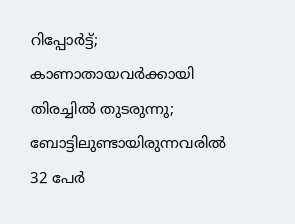റിപ്പോര്‍ട്ട്; കാണാതായവര്‍ക്കായി തിരച്ചില്‍ തുടരുന്നു; ബോട്ടിലുണ്ടായിരുന്നവരില്‍ 32 പേര്‍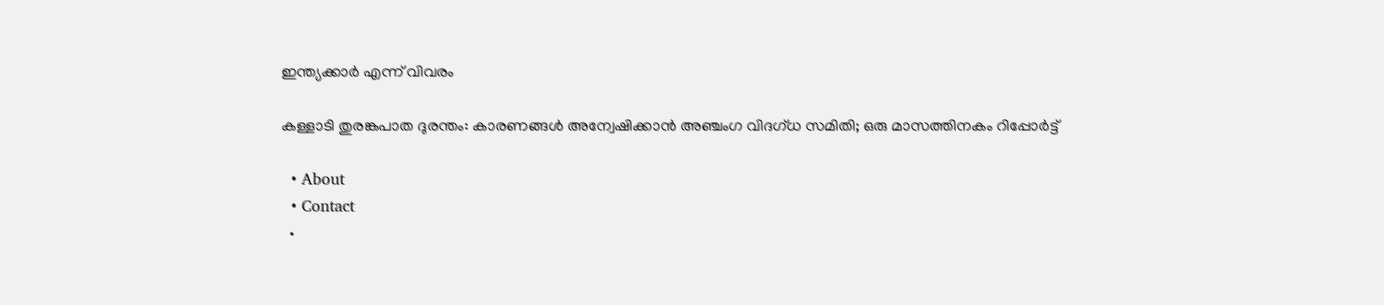ഇന്ത്യക്കാര്‍ എന്ന് വിവരം

കള്ളാടി തുരങ്കപാത ദുരന്തം: കാരണങ്ങള്‍ അന്വേഷിക്കാന്‍ അഞ്ചംഗ വിദഗ്ധ സമിതി; ഒരു മാസത്തിനകം റിപ്പോര്‍ട്ട്

  • About
  • Contact
  •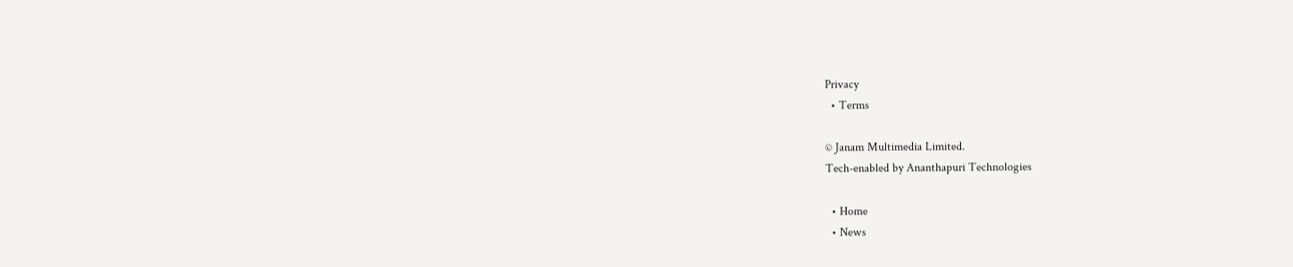Privacy
  • Terms

© Janam Multimedia Limited.
Tech-enabled by Ananthapuri Technologies

  • Home
  • News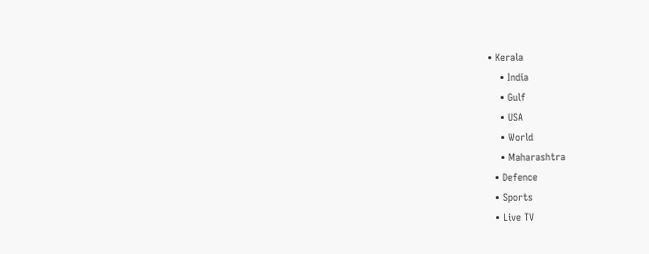• Kerala
    • India
    • Gulf
    • USA
    • World
    • Maharashtra
  • Defence
  • Sports
  • Live TV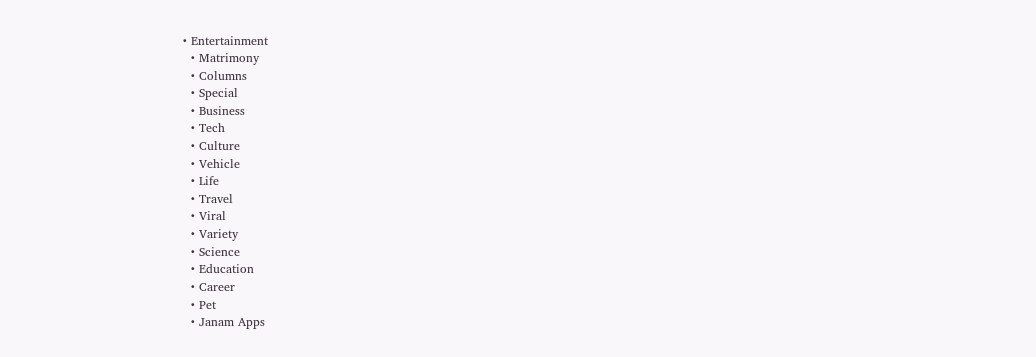• Entertainment
  • Matrimony
  • Columns
  • Special
  • Business
  • Tech
  • Culture
  • Vehicle
  • Life
  • Travel
  • Viral
  • Variety
  • Science
  • Education
  • Career
  • Pet
  • Janam Apps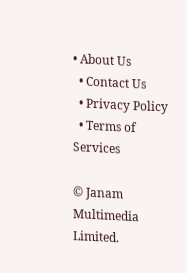• About Us
  • Contact Us
  • Privacy Policy
  • Terms of Services

© Janam Multimedia Limited.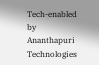Tech-enabled by Ananthapuri Technologies